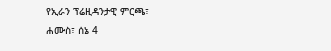የኢራን ፕሬዚዳንታዊ ምርጫ፣
ሐሙስ፣ ሰኔ 4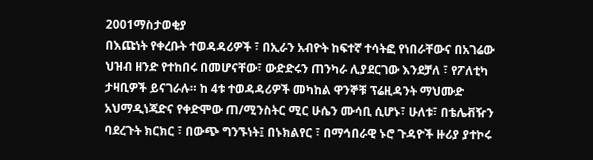2001ማስታወቂያ
በእጩነት የቀረቡት ተወዳዳሪዎች ፣ በኢራን አብዮት ከፍተኛ ተሳትፎ የነበራቸውና በአገሬው ህዝብ ዘንድ የተከበሩ በመሆናቸው፣ ውድድሩን ጠንካራ ሊያደርገው እንደቻለ ፣ የፖለቲካ ታዛቢዎች ይናገራሉ። ከ 4ቱ ተወዳዳሪዎች መካከል ዋንኞቹ ፕሬዚዳንት ማህሙድ አህማዲነጃድና የቀድሞው ጠ/ሚንስትር ሚር ሁሴን ሙሳቢ ሲሆኑ፣ ሁለቱ፣ በቴሌቭዥን ባደረጉት ክርክር ፣ በውጭ ግንኙነት፤ በኑክልየር ፣ በማኅበራዊ ኑሮ ጉዳዮች ዙሪያ ያተኮሩ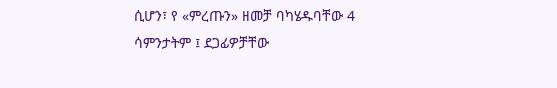ሲሆን፣ የ «ምረጡን» ዘመቻ ባካሄዱባቸው 4 ሳምንታትም ፤ ደጋፊዎቻቸው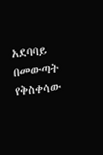አደባባይ በመውጣት የቅስቀሳው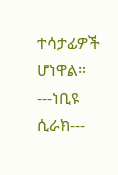ተሳታፊዎች ሆነዋል።
---ነቢዩ ሲራክ---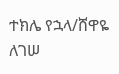ተክሌ የኋላ/ሸዋዬ ለገሠ